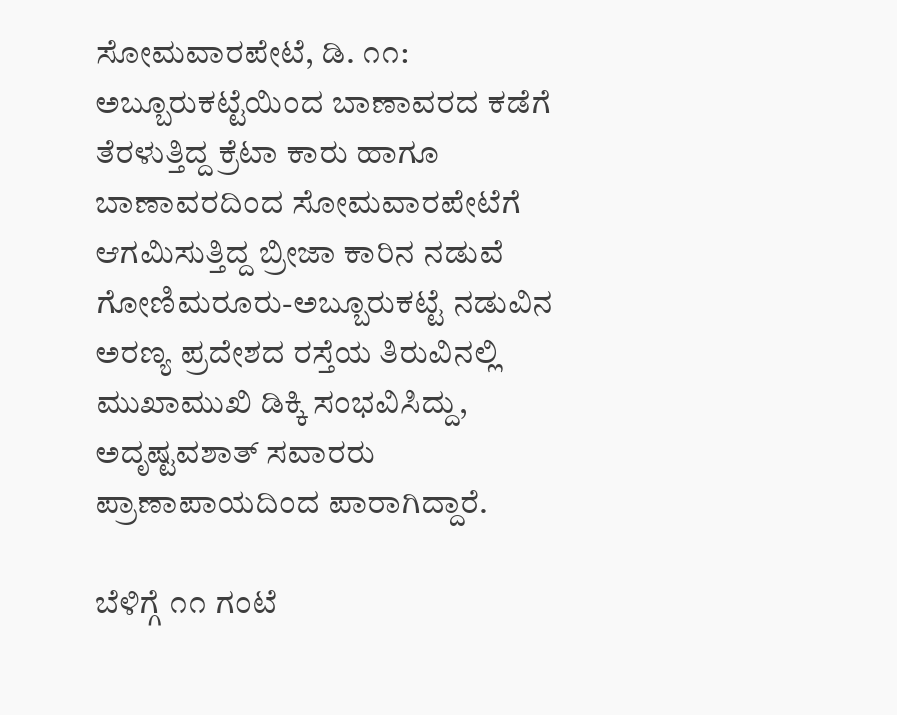ಸೋಮವಾರಪೇಟೆ, ಡಿ. ೧೧: ಅಬ್ಬೂರುಕಟ್ಟೆಯಿಂದ ಬಾಣಾವರದ ಕಡೆಗೆ ತೆರಳುತ್ತಿದ್ದ ಕ್ರೆಟಾ ಕಾರು ಹಾಗೂ ಬಾಣಾವರದಿಂದ ಸೋಮವಾರಪೇಟೆಗೆ ಆಗಮಿಸುತ್ತಿದ್ದ ಬ್ರೀಜಾ ಕಾರಿನ ನಡುವೆ ಗೋಣಿಮರೂರು-ಅಬ್ಬೂರುಕಟ್ಟೆ ನಡುವಿನ ಅರಣ್ಯ ಪ್ರದೇಶದ ರಸ್ತೆಯ ತಿರುವಿನಲ್ಲಿ ಮುಖಾಮುಖಿ ಡಿಕ್ಕಿ ಸಂಭವಿಸಿದ್ದು, ಅದೃಷ್ಟವಶಾತ್ ಸವಾರರು ಪ್ರಾಣಾಪಾಯದಿಂದ ಪಾರಾಗಿದ್ದಾರೆ.

ಬೆಳಿಗ್ಗೆ ೧೧ ಗಂಟೆ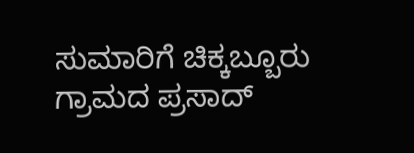ಸುಮಾರಿಗೆ ಚಿಕ್ಕಬ್ಬೂರು ಗ್ರಾಮದ ಪ್ರಸಾದ್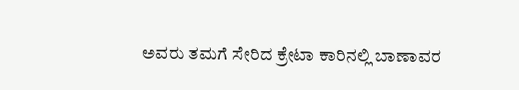ಅವರು ತಮಗೆ ಸೇರಿದ ಕ್ರೇಟಾ ಕಾರಿನಲ್ಲಿ ಬಾಣಾವರ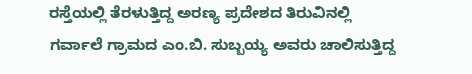ರಸ್ತೆಯಲ್ಲಿ ತೆರಳುತ್ತಿದ್ದ ಅರಣ್ಯ ಪ್ರದೇಶದ ತಿರುವಿನಲ್ಲಿ ಗರ್ವಾಲೆ ಗ್ರಾಮದ ಎಂ.ಬಿ. ಸುಬ್ಬಯ್ಯ ಅವರು ಚಾಲಿಸುತ್ತಿದ್ದ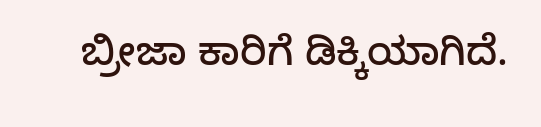ಬ್ರೀಜಾ ಕಾರಿಗೆ ಡಿಕ್ಕಿಯಾಗಿದೆ.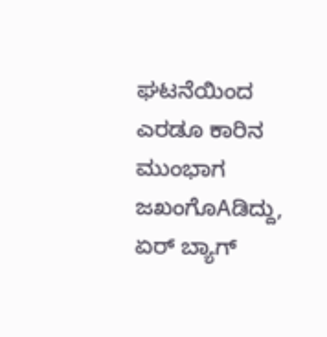ಘಟನೆಯಿಂದ ಎರಡೂ ಕಾರಿನ ಮುಂಭಾಗ ಜಖಂಗೊAಡಿದ್ದು, ಏರ್ ಬ್ಯಾಗ್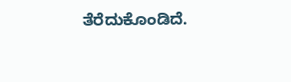ತೆರೆದುಕೊಂಡಿದೆ.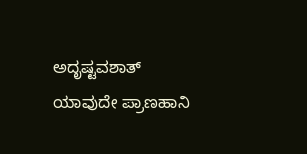ಅದೃಷ್ಟವಶಾತ್ ಯಾವುದೇ ಪ್ರಾಣಹಾನಿ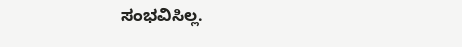ಸಂಭವಿಸಿಲ್ಲ.